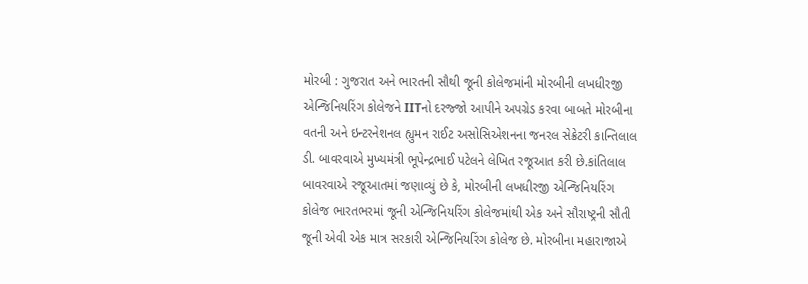મોરબી : ગુજરાત અને ભારતની સૌથી જૂની કોલેજમાંની મોરબીની લખધીરજી એન્જિનિયરિંગ કોલેજને IITનો દરજ્જો આપીને અપગ્રેડ કરવા બાબતે મોરબીના વતની અને ઇન્ટરનેશનલ હ્યુમન રાઈટ અસોસિએશનના જનરલ સેક્રેટરી કાન્તિલાલ ડી. બાવરવાએ મુખ્યમંત્રી ભૂપેન્દ્રભાઈ પટેલને લેખિત રજૂઆત કરી છે.કાંતિલાલ બાવરવાએ રજૂઆતમાં જણાવ્યું છે કે, મોરબીની લખધીરજી એન્જિનિયરિંગ કોલેજ ભારતભરમાં જૂની એન્જિનિયરિંગ કોલેજમાંથી એક અને સૌરાષ્ટ્રની સૌતી જૂની એવી એક માત્ર સરકારી એન્જિનિયરિંગ કોલેજ છે. મોરબીના મહારાજાએ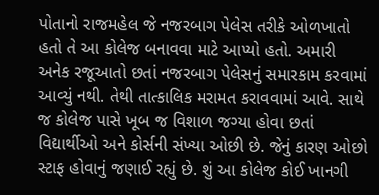પોતાનો રાજમહેલ જે નજરબાગ પેલેસ તરીકે ઓળખાતો હતો તે આ કોલેજ બનાવવા માટે આપ્યો હતો. અમારી અનેક રજૂઆતો છતાં નજરબાગ પેલેસનું સમારકામ કરવામાં આવ્યું નથી. તેથી તાત્કાલિક મરામત કરાવવામાં આવે. સાથે જ કોલેજ પાસે ખૂબ જ વિશાળ જગ્યા હોવા છતાં વિદ્યાર્થીઓ અને કોર્સની સંખ્યા ઓછી છે. જેનું કારણ ઓછો સ્ટાફ હોવાનું જણાઈ રહ્યું છે. શું આ કોલેજ કોઈ ખાનગી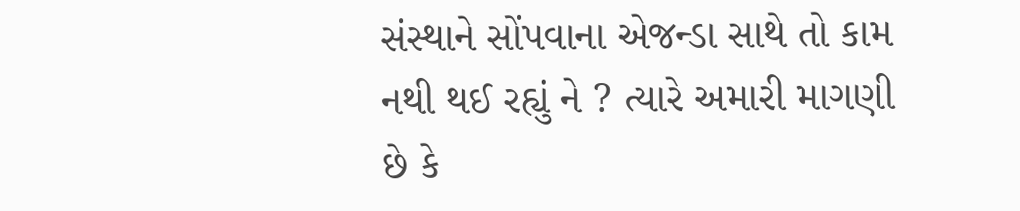સંસ્થાને સોંપવાના એજન્ડા સાથે તો કામ નથી થઈ રહ્યું ને ? ત્યારે અમારી માગણી છે કે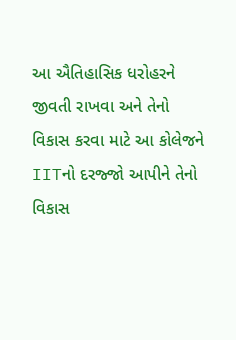આ ઐતિહાસિક ધરોહરને જીવતી રાખવા અને તેનો વિકાસ કરવા માટે આ કોલેજને IITનો દરજ્જો આપીને તેનો વિકાસ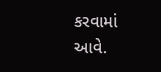કરવામાં આવે.